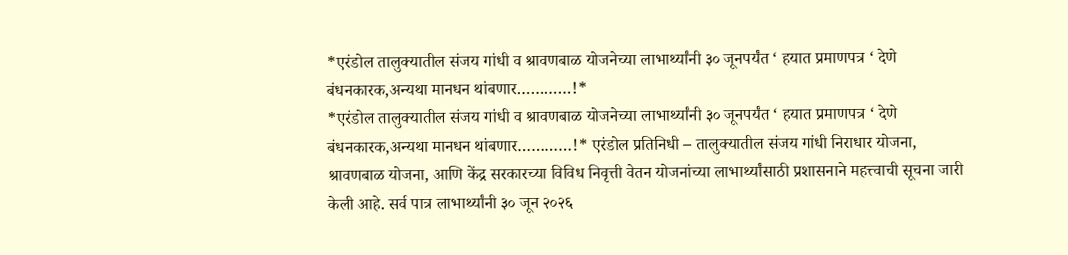*एरंडोल तालुक्यातील संजय गांधी व श्रावणबाळ योजनेच्या लाभार्थ्यांनी ३० जूनपर्यंत ‘ हयात प्रमाणपत्र ‘ देणे बंधनकारक,अन्यथा मानधन थांबणार…………!*
*एरंडोल तालुक्यातील संजय गांधी व श्रावणबाळ योजनेच्या लाभार्थ्यांनी ३० जूनपर्यंत ‘ हयात प्रमाणपत्र ‘ देणे बंधनकारक,अन्यथा मानधन थांबणार…………!* एरंडोल प्रतिनिधी – तालुक्यातील संजय गांधी निराधार योजना, श्रावणबाळ योजना, आणि केंद्र सरकारच्या विविध निवृत्ती वेतन योजनांच्या लाभार्थ्यांसाठी प्रशासनाने महत्त्वाची सूचना जारी केली आहे. सर्व पात्र लाभार्थ्यांनी ३० जून २०२६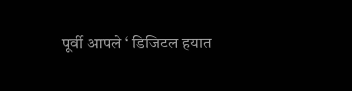पूर्वी आपले ‘ डिजिटल हयात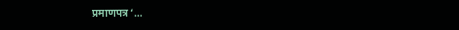प्रमाणपत्र ‘…